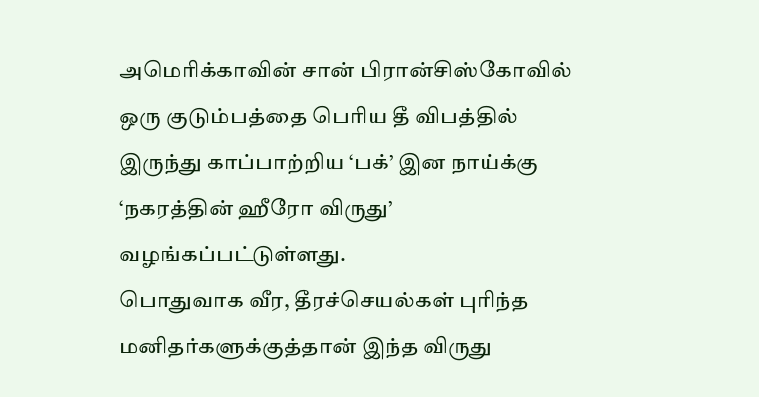அமெரிக்காவின் சான் பிரான்சிஸ்கோவில் ஒரு குடும்பத்தை பெரிய தீ விபத்தில் இருந்து காப்பாற்றிய ‘பக்’ இன நாய்க்கு ‘நகரத்தின் ஹீரோ விருது’ வழங்கப்பட்டுள்ளது.
பொதுவாக வீர, தீரச்செயல்கள் புரிந்த மனிதர்களுக்குத்தான் இந்த விருது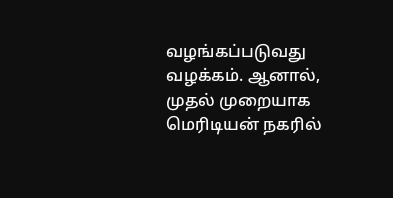வழங்கப்படுவது வழக்கம். ஆனால், முதல் முறையாக மெரிடியன் நகரில்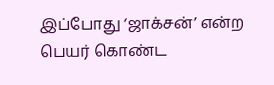இப்போது ‘ஜாக்சன்’ என்ற பெயர் கொண்ட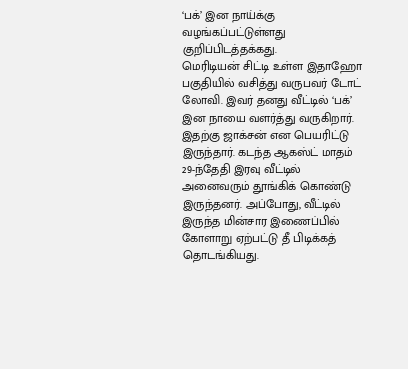‘பக்’ இன நாய்க்கு வழங்கப்பட்டுள்ளது குறிப்பிடத்தக்கது.
மெரிடியன் சிட்டி உள்ள இதாஹோ பகுதியில் வசித்து வருபவர் டோட் லோவி. இவர் தனது வீட்டில் ‘பக்’ இன நாயை வளர்த்து வருகிறார். இதற்கு ஜாக்சன் என பெயரிட்டு இருந்தார். கடந்த ஆகஸ்ட் மாதம் 29-ந்தேதி இரவு வீட்டில் அனைவரும் தூங்கிக் கொண்டு இருந்தனர். அப்போது, வீட்டில் இருந்த மின்சார இணைப்பில் கோளாறு ஏற்பட்டு தீ பிடிக்கத் தொடங்கியது.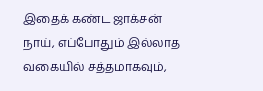இதைக் கண்ட ஜாக்சன் நாய், எப்போதும் இல்லாத வகையில் சத்தமாகவும்,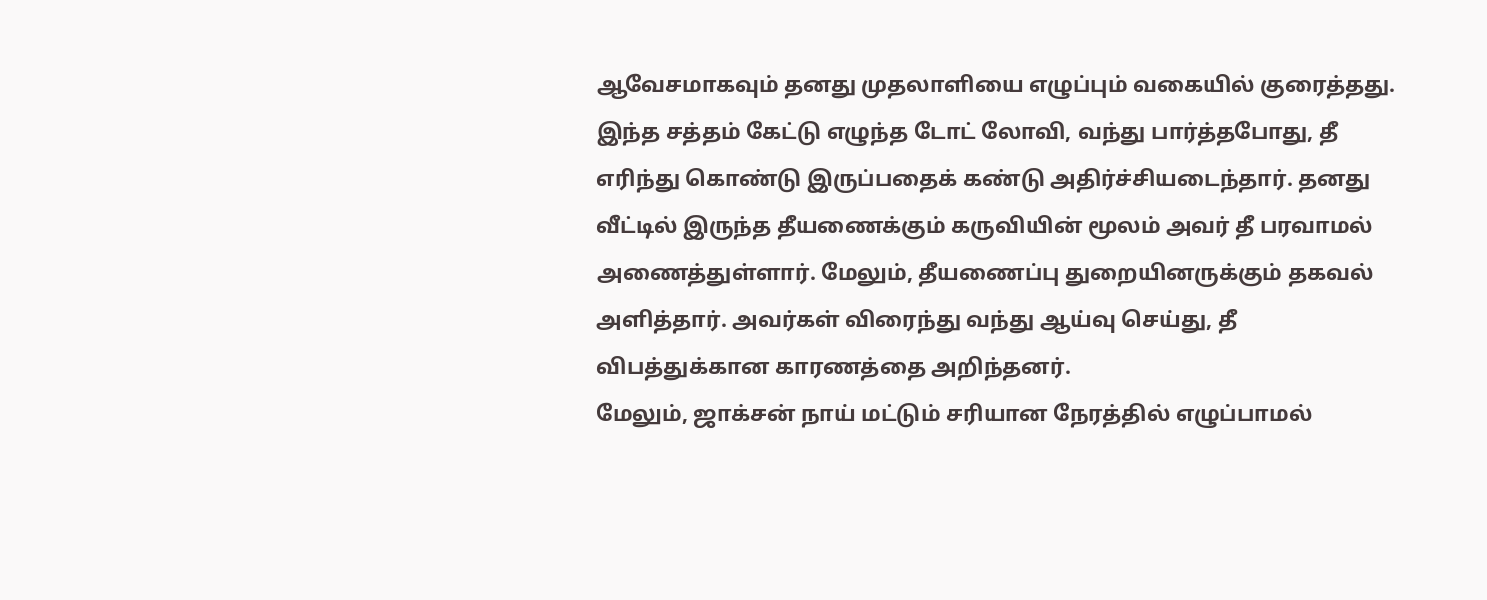ஆவேசமாகவும் தனது முதலாளியை எழுப்பும் வகையில் குரைத்தது. இந்த சத்தம் கேட்டு எழுந்த டோட் லோவி, வந்து பார்த்தபோது, தீ எரிந்து கொண்டு இருப்பதைக் கண்டு அதிர்ச்சியடைந்தார். தனது வீட்டில் இருந்த தீயணைக்கும் கருவியின் மூலம் அவர் தீ பரவாமல் அணைத்துள்ளார். மேலும், தீயணைப்பு துறையினருக்கும் தகவல் அளித்தார். அவர்கள் விரைந்து வந்து ஆய்வு செய்து, தீ விபத்துக்கான காரணத்தை அறிந்தனர்.
மேலும், ஜாக்சன் நாய் மட்டும் சரியான நேரத்தில் எழுப்பாமல்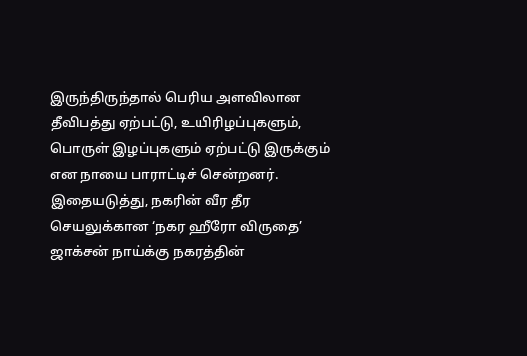இருந்திருந்தால் பெரிய அளவிலான தீவிபத்து ஏற்பட்டு, உயிரிழப்புகளும், பொருள் இழப்புகளும் ஏற்பட்டு இருக்கும் என நாயை பாராட்டிச் சென்றனர்.
இதையடுத்து, நகரின் வீர தீர செயலுக்கான ‘நகர ஹீரோ விருதை’ ஜாக்சன் நாய்க்கு நகரத்தின்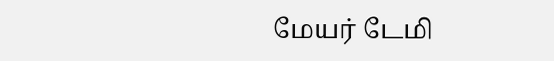மேயர் டேமி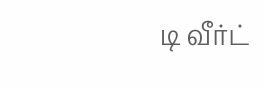டி வீர்ட்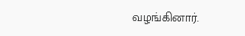வழங்கினார்.